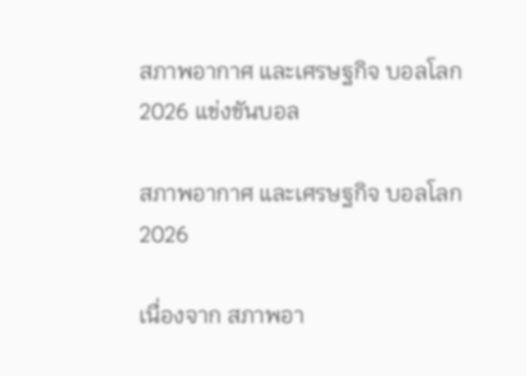สภาพอากาศ และเศรษฐกิจ บอลโลก 2026 แข่งขันบอล

สภาพอากาศ และเศรษฐกิจ บอลโลก 2026

เนื่องจาก สภาพอา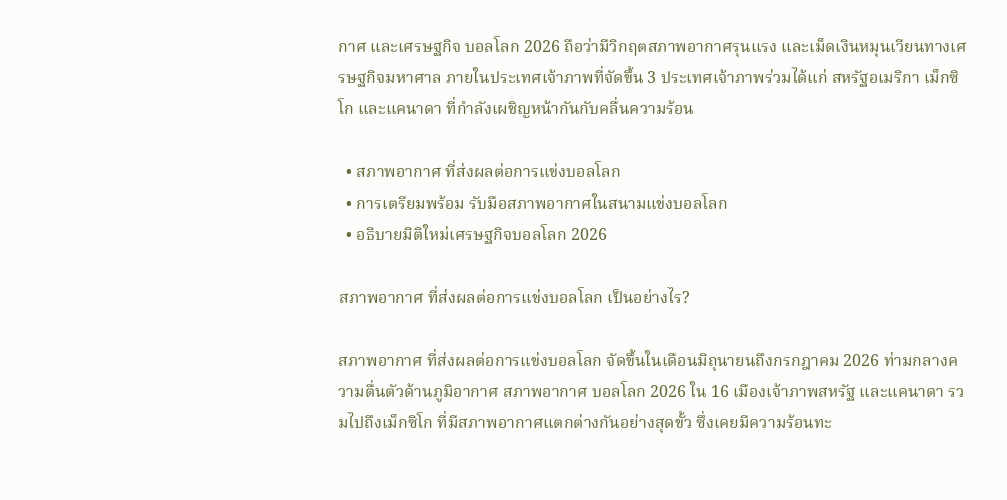กาศ และเศรษฐกิจ บอลโลก 2026 ถือว่ามีวิกฤตสภาพอากาศรุนแรง และเม็ดเงินหมุนเวียนทางเศรษฐกิจมหาศาล ภายในประเทศเจ้าภาพที่จัดขึ้น 3 ประเทศเจ้าภาพร่วมได้แก่ สหรัฐอเมริกา เม็กซิโก และแคนาดา ที่กำลังเผชิญหน้ากันกับคลื่นความร้อน

  • สภาพอากาศ ที่ส่งผลต่อการแข่งบอลโลก
  • การเตรียมพร้อม รับมือสภาพอากาศในสนามแข่งบอลโลก
  • อธิบายมิติใหม่เศรษฐกิจบอลโลก 2026

สภาพอากาศ ที่ส่งผลต่อการแข่งบอลโลก เป็นอย่างไร?

สภาพอากาศ ที่ส่งผลต่อการแข่งบอลโลก จัดขึ้นในเดือนมิถุนายนถึงกรกฎาคม 2026 ท่ามกลางความตื่นตัวด้านภูมิอากาศ สภาพอากาศ บอลโลก 2026 ใน 16 เมืองเจ้าภาพสหรัฐ และแคนาดา รวมไปถึงเม็กซิโก ที่มีสภาพอากาศแตกต่างกันอย่างสุดขั้ว ซึ่งเคยมีความร้อนทะ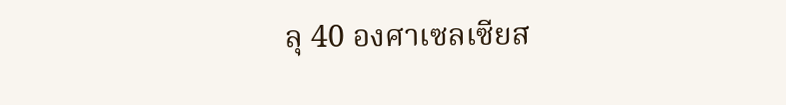ลุ 40 องศาเซลเซียส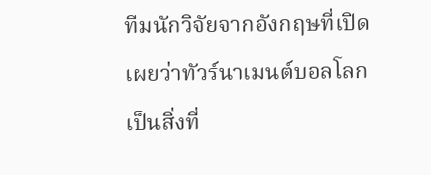ทีมนักวิจัยจากอังกฤษที่เปิดเผยว่าทัวร์นาเมนต์บอลโลก เป็นสิ่งที่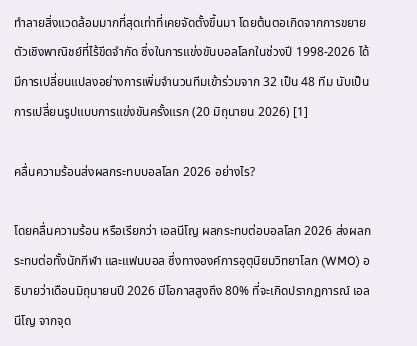ทำลายสิ่งแวดล้อมมากที่สุดเท่าที่เคยจัดตั้งขึ้นมา โดยต้นตอเกิดจากการขยายตัวเชิงพาณิชย์ที่ไร้ขีดจำกัด ซึ่งในการแข่งขันบอลโลกในช่วงปี 1998-2026 ได้มีการเปลี่ยนแปลงอย่างการเพิ่มจำนวนทีมเข้าร่วมจาก 32 เป็น 48 ทีม นับเป็นการเปลี่ยนรูปแบบการแข่งขันครั้งแรก (20 มิถุนายน 2026) [1]

คลื่นความร้อนส่งผลกระทบบอลโลก 2026 อย่างไร?

โดยคลื่นความร้อน หรือเรียกว่า เอลนีโญ ผลกระทบต่อบอลโลก 2026 ส่งผลกระทบต่อทั้งนักกีฬา และแฟนบอล ซึ่งทางองค์การอุตุนิยมวิทยาโลก (WMO) อธิบายว่าเดือนมิถุนายนปี 2026 มีโอกาสสูงถึง 80% ที่จะเกิดปรากฏการณ์ เอลนีโญ จากจุด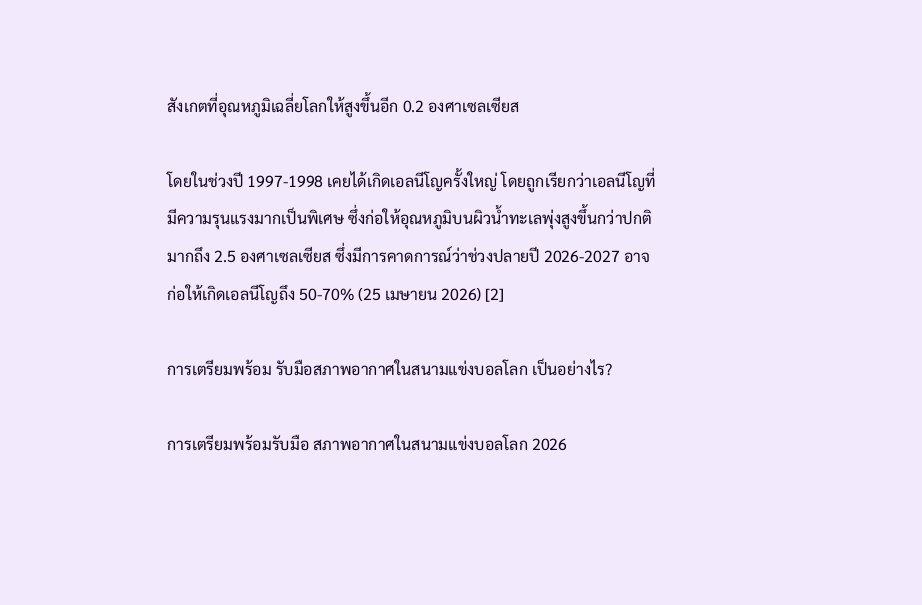สังเกตที่อุณหภูมิเฉลี่ยโลกให้สูงขึ้นอีก 0.2 องศาเซลเซียส

โดยในช่วงปี 1997-1998 เคยได้เกิดเอลนีโญครั้งใหญ่ โดยถูกเรียกว่าเอลนีโญที่มีความรุนแรงมากเป็นพิเศษ ซึ่งก่อให้อุณหภูมิบนผิวน้ำทะเลพุ่งสูงขึ้นกว่าปกติมากถึง 2.5 องศาเซลเซียส ซึ่งมีการคาดการณ์ว่าช่วงปลายปี 2026-2027 อาจก่อให้เกิดเอลนีโญถึง 50-70% (25 เมษายน 2026) [2]

การเตรียมพร้อม รับมือสภาพอากาศในสนามแข่งบอลโลก เป็นอย่างไร?

การเตรียมพร้อมรับมือ สภาพอากาศในสนามแข่งบอลโลก 2026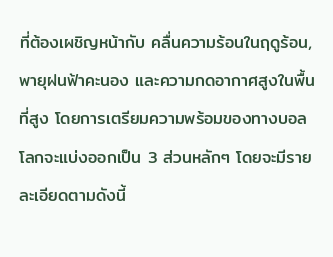ที่ต้องเผชิญหน้ากับ คลื่นความร้อนในฤดูร้อน, พายุฝนฟ้าคะนอง และความกดอากาศสูงในพื้นที่สูง โดยการเตรียมความพร้อมของทางบอลโลกจะแบ่งออกเป็น 3 ส่วนหลักๆ โดยจะมีรายละเอียดตามดังนี้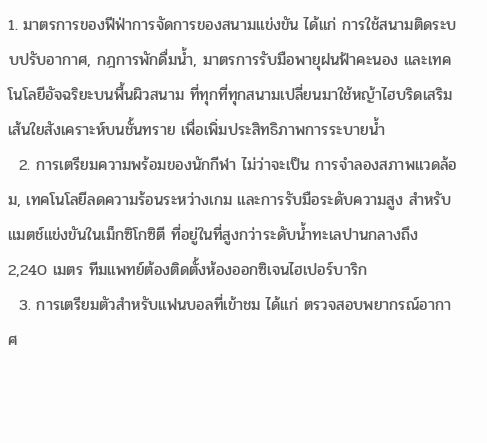1. มาตรการของฟีฟ่าการจัดการของสนามแข่งขัน ได้แก่ การใช้สนามติดระบบปรับอากาศ, กฎการพักดื่มน้ำ, มาตรการรับมือพายุฝนฟ้าคะนอง และเทคโนโลยีอัจฉริยะบนพื้นผิวสนาม ที่ทุกที่ทุกสนามเปลี่ยนมาใช้หญ้าไฮบริดเสริมเส้นใยสังเคราะห์บนชั้นทราย เพื่อเพิ่มประสิทธิภาพการระบายน้ำ
  2. การเตรียมความพร้อมของนักกีฬา ไม่ว่าจะเป็น การจำลองสภาพแวดล้อม, เทคโนโลยีลดความร้อนระหว่างเกม และการรับมือระดับความสูง สำหรับแมตช์แข่งขันในเม็กซิโกซิตี ที่อยู่ในที่สูงกว่าระดับน้ำทะเลปานกลางถึง 2,240 เมตร ทีมแพทย์ต้องติดตั้งห้องออกซิเจนไฮเปอร์บาริก
  3. การเตรียมตัวสำหรับแฟนบอลที่เข้าชม ได้แก่ ตรวจสอบพยากรณ์อากาศ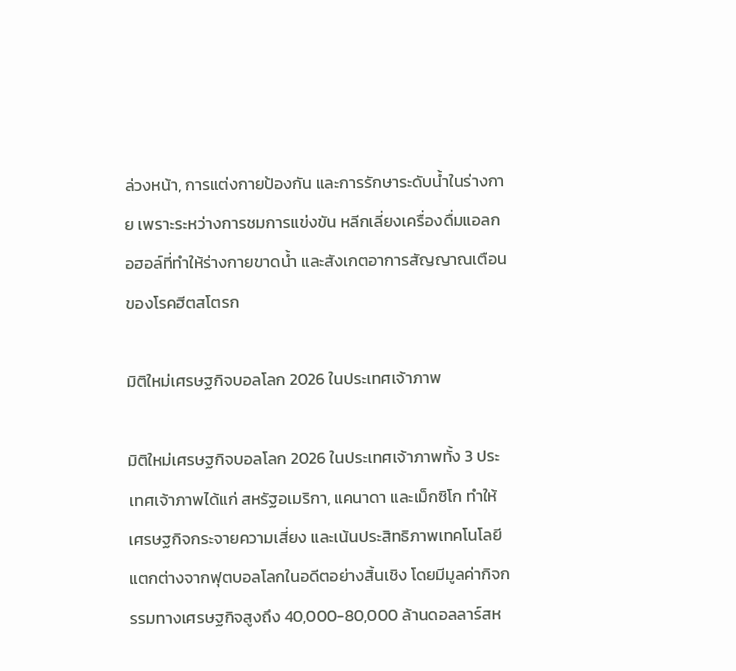ล่วงหน้า, การแต่งกายป้องกัน และการรักษาระดับน้ำในร่างกาย เพราะระหว่างการชมการแข่งขัน หลีกเลี่ยงเครื่องดื่มแอลกอฮอล์ที่ทำให้ร่างกายขาดน้ำ และสังเกตอาการสัญญาณเตือนของโรคฮีตสโตรก

มิติใหม่เศรษฐกิจบอลโลก 2026 ในประเทศเจ้าภาพ

มิติใหม่เศรษฐกิจบอลโลก 2026 ในประเทศเจ้าภาพทั้ง 3 ประเทศเจ้าภาพได้แก่ สหรัฐอเมริกา, แคนาดา และเม็กซิโก ทำให้เศรษฐกิจกระจายความเสี่ยง และเน้นประสิทธิภาพเทคโนโลยี แตกต่างจากฟุตบอลโลกในอดีตอย่างสิ้นเชิง โดยมีมูลค่ากิจกรรมทางเศรษฐกิจสูงถึง 40,000-80,000 ล้านดอลลาร์สห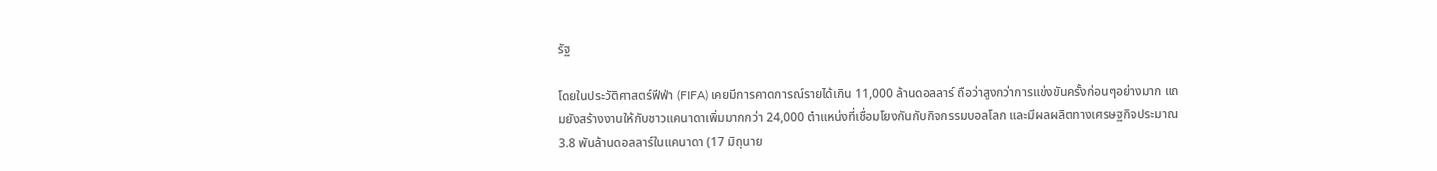รัฐ

โดยในประวัติศาสตร์ฟีฟ่า (FIFA) เคยมีการคาดการณ์รายได้เกิน 11,000 ล้านดอลลาร์ ถือว่าสูงกว่าการแข่งขันครั้งก่อนๆอย่างมาก แถมยังสร้างงานให้กับชาวแคนาดาเพิ่มมากกว่า 24,000 ตำแหน่งที่เชื่อมโยงกันกับกิจกรรมบอลโลก และมีผลผลิตทางเศรษฐกิจประมาณ 3.8 พันล้านดอลลาร์ในแคนาดา (17 มิถุนาย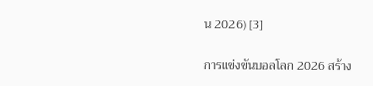น 2026) [3]

การแข่งขันบอลโลก 2026 สร้าง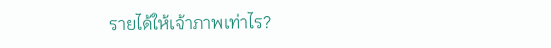รายได้ให้เจ้าภาพเท่าไร?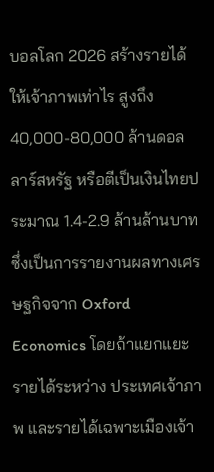บอลโลก 2026 สร้างรายได้ให้เจ้าภาพเท่าไร สูงถึง 40,000-80,000 ล้านดอลลาร์สหรัฐ หรือตีเป็นเงินไทยประมาณ 1.4-2.9 ล้านล้านบาท ซึ่งเป็นการรายงานผลทางเศรษฐกิจจาก Oxford Economics โดยถ้าแยกแยะรายได้ระหว่าง ประเทศเจ้าภาพ และรายได้เฉพาะเมืองเจ้า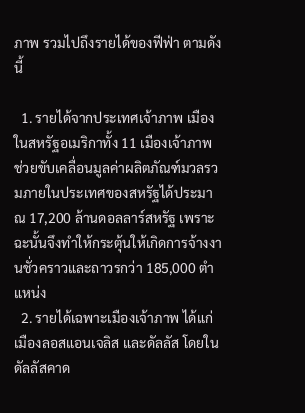ภาพ รวมไปถึงรายได้ของฟีฟ่า ตามดังนี้

  1. รายได้จากประเทศเจ้าภาพ เมืองในสหรัฐอเมริกาทั้ง 11 เมืองเจ้าภาพ ช่วยขับเคลื่อนมูลค่าผลิตภัณฑ์มวลรวมภายในประเทศของสหรัฐได้ประมาณ 17,200 ล้านดอลลาร์สหรัฐ เพราะฉะนั้นจึงทำให้กระตุ้นให้เกิดการจ้างงานชั่วคราวและถาวรกว่า 185,000 ตำแหน่ง
  2. รายได้เฉพาะเมืองเจ้าภาพ ได้แก่ เมืองลอสแอนเจลิส และดัลลัส โดยในดัลลัสคาด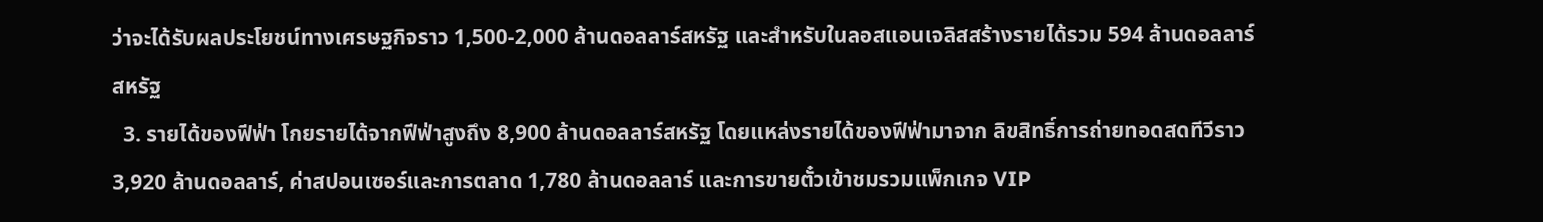ว่าจะได้รับผลประโยชน์ทางเศรษฐกิจราว 1,500-2,000 ล้านดอลลาร์สหรัฐ และสำหรับในลอสแอนเจลิสสร้างรายได้รวม 594 ล้านดอลลาร์สหรัฐ
  3. รายได้ของฟีฟ่า โกยรายได้จากฟีฟ่าสูงถึง 8,900 ล้านดอลลาร์สหรัฐ โดยแหล่งรายได้ของฟีฟ่ามาจาก ลิขสิทธิ์การถ่ายทอดสดทีวีราว 3,920 ล้านดอลลาร์, ค่าสปอนเซอร์และการตลาด 1,780 ล้านดอลลาร์ และการขายตั๋วเข้าชมรวมแพ็กเกจ VIP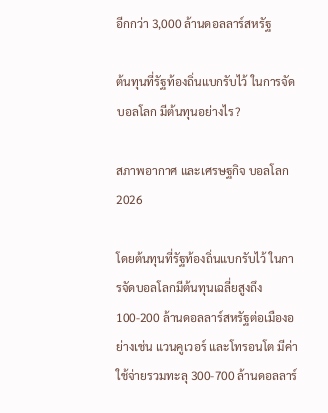อีกกว่า 3,000 ล้านดอลลาร์สหรัฐ

ต้นทุนที่รัฐท้องถิ่นแบกรับไว้ ในการจัดบอลโลก มีต้นทุนอย่างไร?

สภาพอากาศ และเศรษฐกิจ บอลโลก 2026

โดยต้นทุนที่รัฐท้องถิ่นแบกรับไว้ ในการจัดบอลโลกมีต้นทุนเฉลี่ยสูงถึง 100-200 ล้านดอลลาร์สหรัฐต่อเมืองอย่างเช่น แวนคูเวอร์ และโทรอนโต มีค่าใช้จ่ายรวมทะลุ 300-700 ล้านดอลลาร์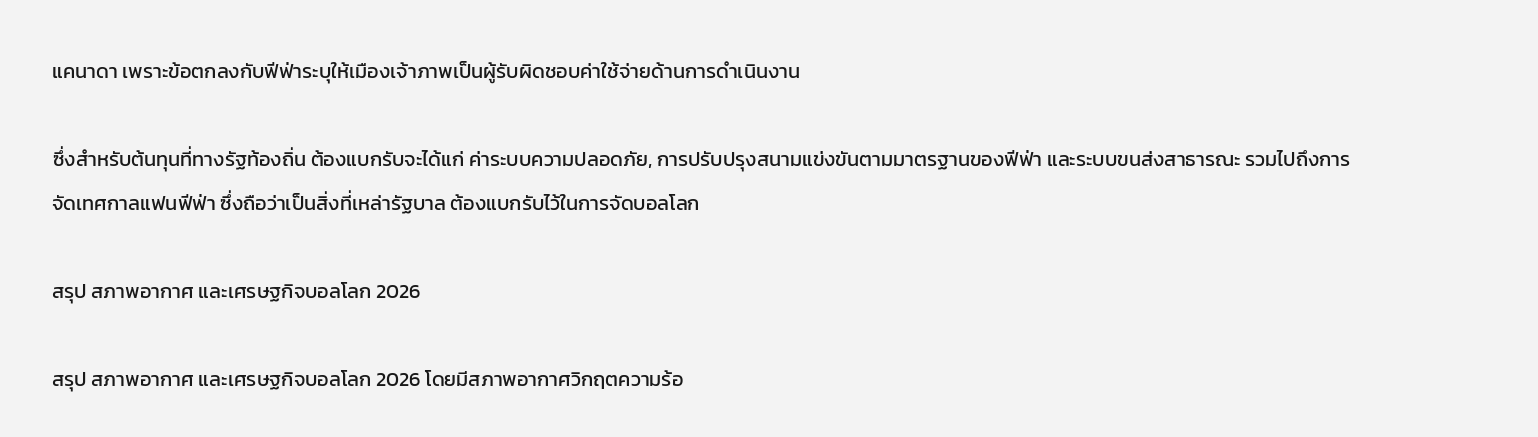แคนาดา เพราะข้อตกลงกับฟีฟ่าระบุให้เมืองเจ้าภาพเป็นผู้รับผิดชอบค่าใช้จ่ายด้านการดำเนินงาน

ซึ่งสำหรับต้นทุนที่ทางรัฐท้องถิ่น ต้องแบกรับจะได้แก่ ค่าระบบความปลอดภัย, การปรับปรุงสนามแข่งขันตามมาตรฐานของฟีฟ่า และระบบขนส่งสาธารณะ รวมไปถึงการจัดเทศกาลแฟนฟีฟ่า ซึ่งถือว่าเป็นสิ่งที่เหล่ารัฐบาล ต้องแบกรับไว้ในการจัดบอลโลก

สรุป สภาพอากาศ และเศรษฐกิจบอลโลก 2026

สรุป สภาพอากาศ และเศรษฐกิจบอลโลก 2026 โดยมีสภาพอากาศวิกฤตความร้อ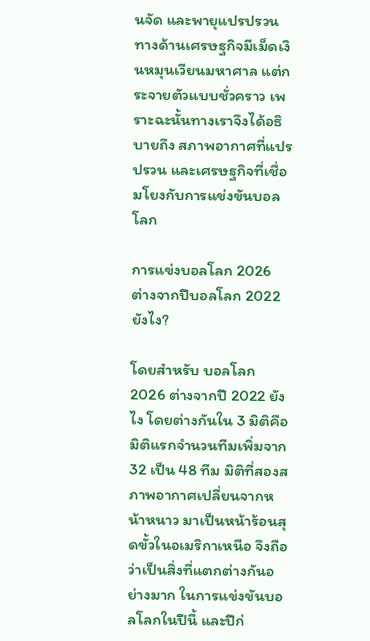นจัด และพายุแปรปรวน  ทางด้านเศรษฐกิจมีเม็ดเงินหมุนเวียนมหาศาล แต่กระจายตัวแบบชั่วคราว เพราะฉะนั้นทางเราจึงได้อธิบายถึง สภาพอากาศที่แปรปรวน และเศรษฐกิจที่เชื่อมโยงกับการแข่งขันบอลโลก

การแข่งบอลโลก 2026 ต่างจากปีบอลโลก 2022 ยังไง?

โดยสำหรับ บอลโลก 2026 ต่างจากปี 2022 ยังไง โดยต่างกันใน 3 มิติคือ มิติแรกจำนวนทีมเพิ่มจาก 32 เป็น 48 ทีม มิติที่สองสภาพอากาศเปลี่ยนจากหน้าหนาว มาเป็นหน้าร้อนสุดขั้วในอเมริกาเหนือ จึงถือว่าเป็นสิ่งที่แตกต่างกันอย่างมาก ในการแข่งขันบอลโลกในปีนี้ และปีก่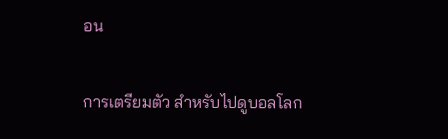อน

การเตรียมตัว สำหรับไปดูบอลโลก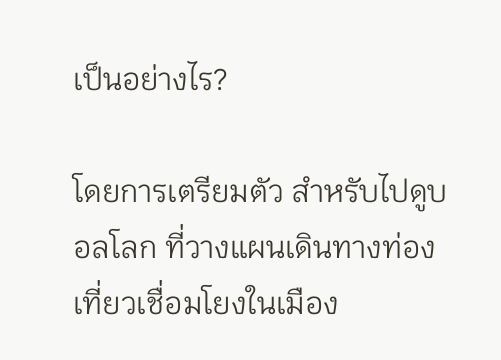เป็นอย่างไร?

โดยการเตรียมตัว สำหรับไปดูบอลโลก ที่วางแผนเดินทางท่องเที่ยวเชื่อมโยงในเมือง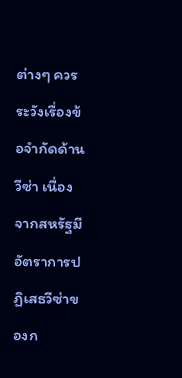ต่างๆ ควรระวังเรื่องข้อจำกัดด้านวีซ่า เนื่องจากสหรัฐมีอัตราการปฏิเสธวีซ่าของก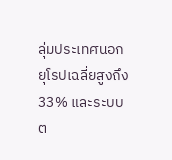ลุ่มประเทศนอกยุโรปเฉลี่ยสูงถึง 33% และระบบต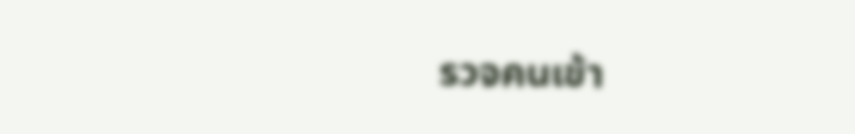รวจคนเข้า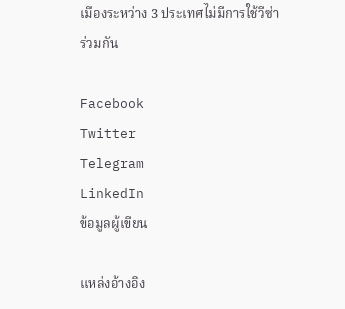เมืองระหว่าง 3 ประเทศไม่มีการใช้วีซ่าร่วมกัน

Facebook
Twitter
Telegram
LinkedIn
ข้อมูลผู้เขียน

แหล่งอ้างอิง